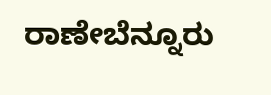ರಾಣೇಬೆನ್ನೂರು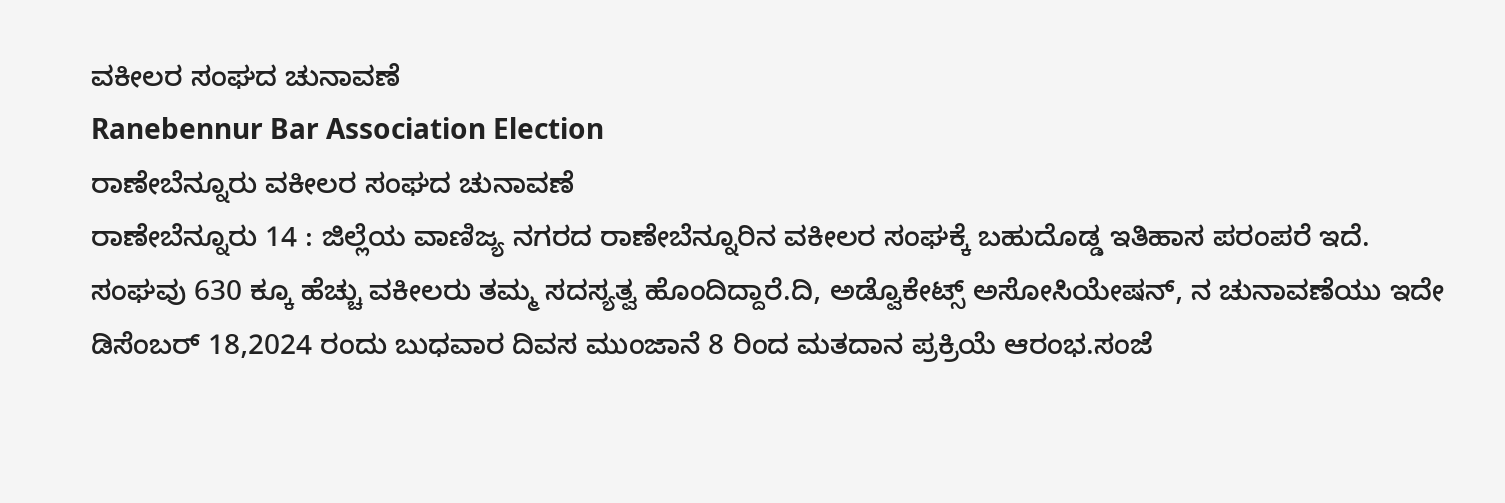ವಕೀಲರ ಸಂಘದ ಚುನಾವಣೆ
Ranebennur Bar Association Election
ರಾಣೇಬೆನ್ನೂರು ವಕೀಲರ ಸಂಘದ ಚುನಾವಣೆ
ರಾಣೇಬೆನ್ನೂರು 14 : ಜಿಲ್ಲೆಯ ವಾಣಿಜ್ಯ ನಗರದ ರಾಣೇಬೆನ್ನೂರಿನ ವಕೀಲರ ಸಂಘಕ್ಕೆ ಬಹುದೊಡ್ಡ ಇತಿಹಾಸ ಪರಂಪರೆ ಇದೆ. ಸಂಘವು 630 ಕ್ಕೂ ಹೆಚ್ಚು ವಕೀಲರು ತಮ್ಮ ಸದಸ್ಯತ್ವ ಹೊಂದಿದ್ದಾರೆ.ದಿ, ಅಡ್ವೊಕೇಟ್ಸ್ ಅಸೋಸಿಯೇಷನ್, ನ ಚುನಾವಣೆಯು ಇದೇ ಡಿಸೆಂಬರ್ 18,2024 ರಂದು ಬುಧವಾರ ದಿವಸ ಮುಂಜಾನೆ 8 ರಿಂದ ಮತದಾನ ಪ್ರಕ್ರಿಯೆ ಆರಂಭ.ಸಂಜೆ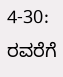4-30: ರವರೆಗೆ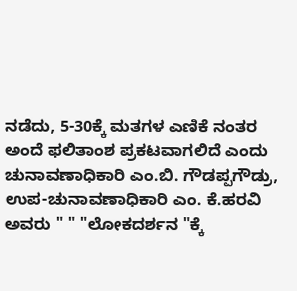ನಡೆದು, 5-30ಕ್ಕೆ ಮತಗಳ ಎಣಿಕೆ ನಂತರ ಅಂದೆ ಫಲಿತಾಂಶ ಪ್ರಕಟವಾಗಲಿದೆ ಎಂದು ಚುನಾವಣಾಧಿಕಾರಿ ಎಂ.ಬಿ. ಗೌಡಪ್ಪಗೌಡ್ರು, ಉಪ-ಚುನಾವಣಾಧಿಕಾರಿ ಎಂ. ಕೆ.ಹರವಿ ಅವರು " " "ಲೋಕದರ್ಶನ "ಕ್ಕೆ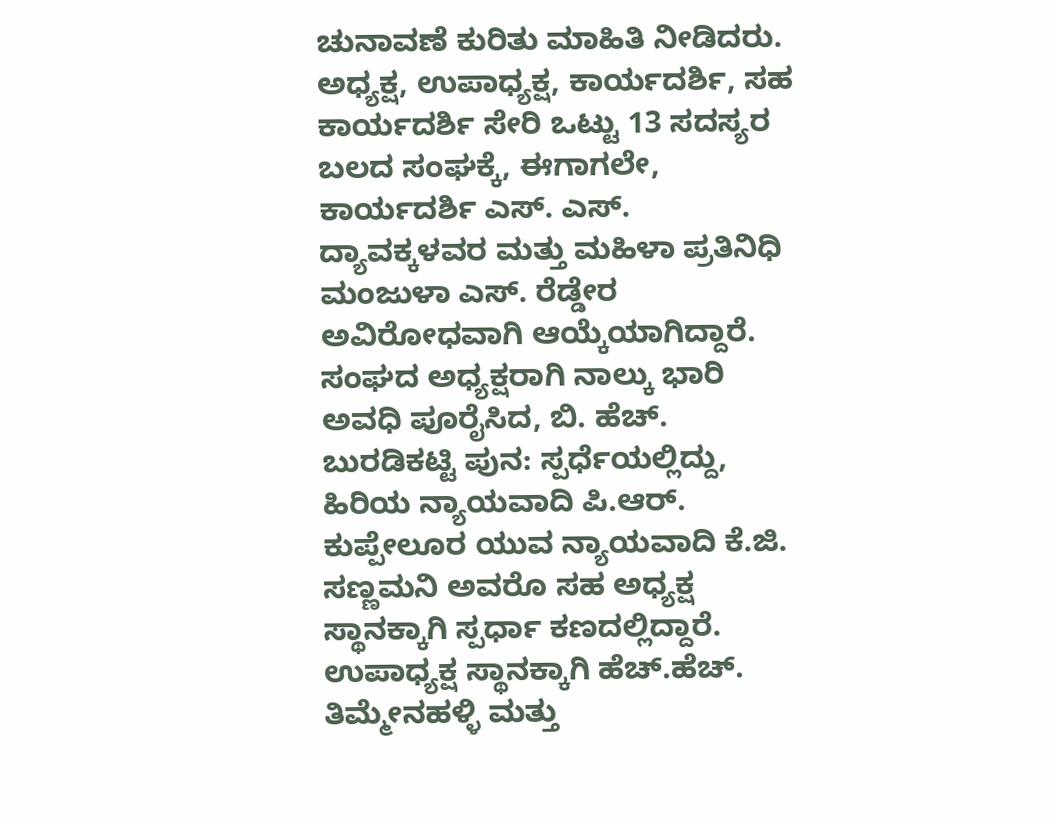ಚುನಾವಣೆ ಕುರಿತು ಮಾಹಿತಿ ನೀಡಿದರು. ಅಧ್ಯಕ್ಷ, ಉಪಾಧ್ಯಕ್ಷ, ಕಾರ್ಯದರ್ಶಿ, ಸಹ ಕಾರ್ಯದರ್ಶಿ ಸೇರಿ ಒಟ್ಟು 13 ಸದಸ್ಯರ ಬಲದ ಸಂಘಕ್ಕೆ, ಈಗಾಗಲೇ, ಕಾರ್ಯದರ್ಶಿ ಎಸ್. ಎಸ್. ದ್ಯಾವಕ್ಕಳವರ ಮತ್ತು ಮಹಿಳಾ ಪ್ರತಿನಿಧಿ ಮಂಜುಳಾ ಎಸ್. ರೆಡ್ಡೇರ ಅವಿರೋಧವಾಗಿ ಆಯ್ಕೆಯಾಗಿದ್ದಾರೆ.
ಸಂಘದ ಅಧ್ಯಕ್ಷರಾಗಿ ನಾಲ್ಕು ಭಾರಿ ಅವಧಿ ಪೂರೈಸಿದ, ಬಿ. ಹೆಚ್. ಬುರಡಿಕಟ್ಟಿ ಪುನ: ಸ್ಪರ್ಧೆಯಲ್ಲಿದ್ದು, ಹಿರಿಯ ನ್ಯಾಯವಾದಿ ಪಿ.ಆರ್. ಕುಪ್ಪೇಲೂರ ಯುವ ನ್ಯಾಯವಾದಿ ಕೆ.ಜಿ. ಸಣ್ಣಮನಿ ಅವರೊ ಸಹ ಅಧ್ಯಕ್ಷ ಸ್ಥಾನಕ್ಕಾಗಿ ಸ್ಪರ್ಧಾ ಕಣದಲ್ಲಿದ್ದಾರೆ. ಉಪಾಧ್ಯಕ್ಷ ಸ್ಥಾನಕ್ಕಾಗಿ ಹೆಚ್.ಹೆಚ್. ತಿಮ್ಮೇನಹಳ್ಳಿ ಮತ್ತು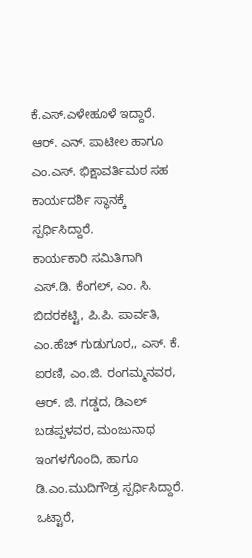ಕೆ.ಎಸ್.ಎಳೇಹೂಳೆ ಇದ್ದಾರೆ. ಆರ್. ಎನ್. ಪಾಟೀಲ ಹಾಗೂ ಎಂ.ಎಸ್. ಭಿಕ್ಷಾವರ್ತಿಮಠ ಸಹ ಕಾರ್ಯದರ್ಶಿ ಸ್ಥಾನಕ್ಕೆ ಸ್ಪರ್ಧಿಸಿದ್ದಾರೆ.
ಕಾರ್ಯಕಾರಿ ಸಮಿತಿಗಾಗಿ ಎಸ್.ಡಿ. ಕೆಂಗಲ್, ಎಂ. ಸಿ. ಬಿದರಕಟ್ಟಿ, ಪಿ.ಪಿ. ಪಾರ್ವತಿ, ಎಂ.ಹೆಚ್ ಗುಡುಗೂರ,, ಎಸ್. ಕೆ. ಐರಣಿ, ಎಂ.ಜಿ. ರಂಗಮ್ಮನವರ, ಆರ್. ಜಿ. ಗಡ್ಡದ, ಡಿಎಲ್ ಬಡಪ್ಪಳವರ, ಮಂಜುನಾಥ ಇಂಗಳಗೊಂದಿ, ಹಾಗೂ ಡಿ.ಎಂ.ಮುದಿಗೌಡ್ರ ಸ್ಪರ್ಧಿಸಿದ್ದಾರೆ. ಒಟ್ಟಾರೆ,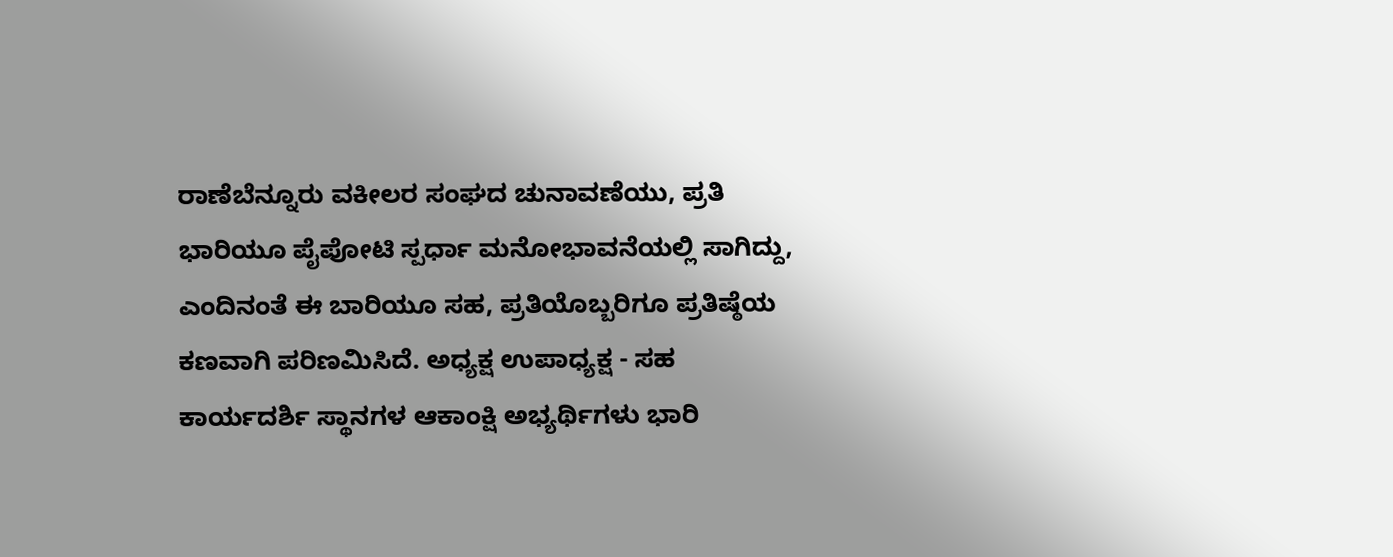ರಾಣೆಬೆನ್ನೂರು ವಕೀಲರ ಸಂಘದ ಚುನಾವಣೆಯು, ಪ್ರತಿ ಭಾರಿಯೂ ಪೈಪೋಟಿ ಸ್ಪರ್ಧಾ ಮನೋಭಾವನೆಯಲ್ಲಿ ಸಾಗಿದ್ದು, ಎಂದಿನಂತೆ ಈ ಬಾರಿಯೂ ಸಹ, ಪ್ರತಿಯೊಬ್ಬರಿಗೂ ಪ್ರತಿಷ್ಠೆಯ ಕಣವಾಗಿ ಪರಿಣಮಿಸಿದೆ. ಅಧ್ಯಕ್ಷ ಉಪಾಧ್ಯಕ್ಷ - ಸಹ ಕಾರ್ಯದರ್ಶಿ ಸ್ಥಾನಗಳ ಆಕಾಂಕ್ಷಿ ಅಭ್ಯರ್ಥಿಗಳು ಭಾರಿ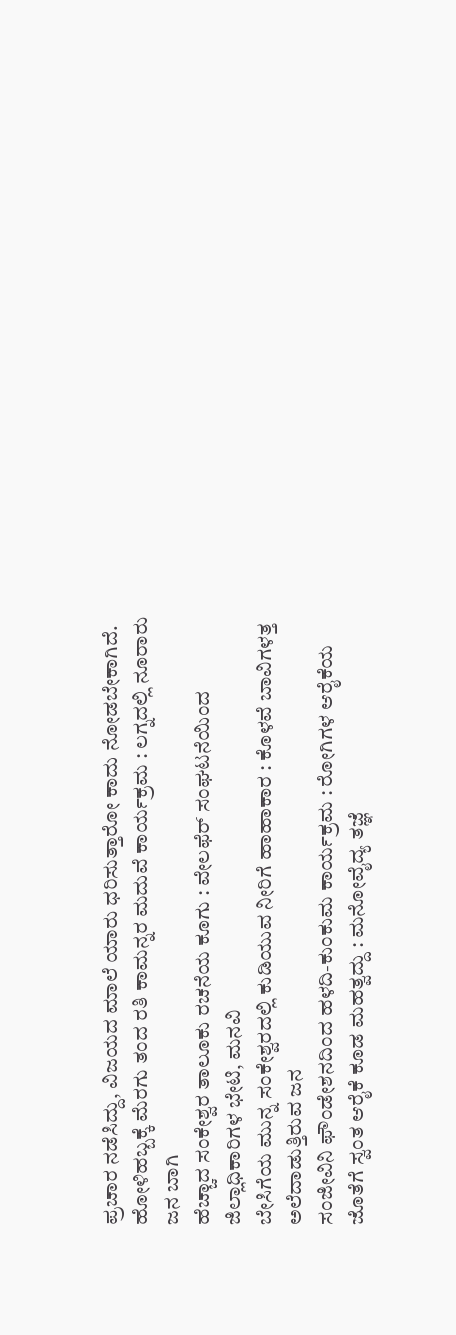ಪ್ರಚಾರ ನಡೆಸಿದ್ದು, ವಿಜಯದ ಮಾಲೆ ಯಾರು ಧರಿಸುತ್ತಾರೋ ಕಾದು ನೋಡಬೇಕಾಗಿದೆ.
ಹೋಳಿಹಬ್ಬಕ್ಕೆ ಮೆರಗು ತಂದ ರತಿ ಕಾಮನ್ನರ ಮದುವೆ ಕಾರ್ಯಕ್ರಮ : ಲಗ್ನದಲ್ಲಿ ನೂರಾರು ಜನ ಬಾಗಿ
ಹೆಚ್ಚಾದ ಸಂಕೇಶ್ವರ ತಾಲೂಕು ರಚನೆಯ ಕೂಗು : ವೇಲಫೆರ್ ಸಂಘಟನೆಯಿಂದ ಜಿಲ್ಲಾಧಿಕಾರಿಗಳ ಭೇಟಿ, ಮನವಿ
ಬೇಸಿಗೆಯ ಮುನ್ನ ಸಂಕೇಶ್ವರದಲ್ಲಿ ಕುಡಿಯುವ ನೀರಿಗೆ ಹಾಹಾಕಾರ : ಕೊಳವೆ ಬಾವಿಗಳತ್ತ ಅಲೆದಾಡುತ್ತಿರುವ ಜನ
ಸಂಜೀವಿನಿ ಫೌಂಡೇಶನದಿಂದ ಹಳದಿ-ಕುಂಕುಮ ಕಾರ್ಯಕ್ರಮ : ರೋಗಿಗಳ ಆರೈಕೆಯ ಜೊತೆಗೆ ಸ್ವಂತ ಆರೈಕೆ ಕೂಡ ಮಹತ್ವದ್ದು : ಮನೋವೈದ್ಯ ತಜ್ಞೆ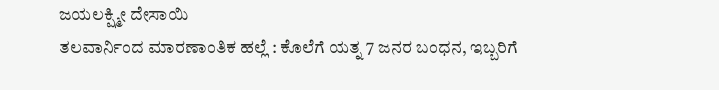ಜಯಲಕ್ಷ್ಮೀ ದೇಸಾಯಿ
ತಲವಾರ್ನಿಂದ ಮಾರಣಾಂತಿಕ ಹಲ್ಲೆ : ಕೊಲೆಗೆ ಯತ್ನ 7 ಜನರ ಬಂಧನ, ಇಬ್ಬರಿಗೆ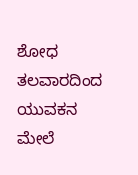ಶೋಧ
ತಲವಾರದಿಂದ ಯುವಕನ ಮೇಲೆ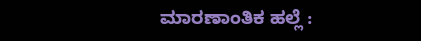ಮಾರಣಾಂತಿಕ ಹಲ್ಲೆ :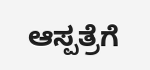ಆಸ್ಪತ್ರೆಗೆ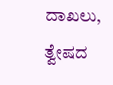ದಾಖಲು, ತ್ವೇಷದ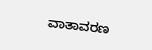ವಾತಾವರಣ